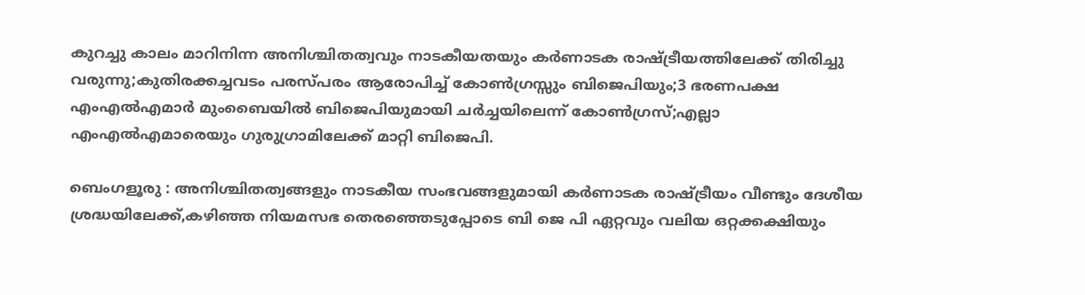കുറച്ചു കാലം മാറിനിന്ന അനിശ്ചിതത്വവും നാടകീയതയും കര്‍ണാടക രാഷ്ട്രീയത്തിലേക്ക് തിരിച്ചു വരുന്നു;കുതിരക്കച്ചവടം പരസ്പരം ആരോപിച്ച് കോണ്‍ഗ്രസ്സും ബിജെപിയും;3 ഭരണപക്ഷ എംഎല്‍എമാര്‍ മുംബൈയില്‍ ബിജെപിയുമായി ചര്‍ച്ചയിലെന്ന് കോണ്‍ഗ്രസ്‌;എല്ലാ എംഎല്‍എമാരെയും ഗുരുഗ്രാമിലേക്ക് മാറ്റി ബിജെപി.

ബെംഗളൂരു : അനിശ്ചിതത്വങ്ങളും നാടകീയ സംഭവങ്ങളുമായി കര്‍ണാടക രാഷ്ട്രീയം വീണ്ടും ദേശീയ ശ്രദ്ധയിലേക്ക്,കഴിഞ്ഞ നിയമസഭ തെരഞ്ഞെടുപ്പോടെ ബി ജെ പി ഏറ്റവും വലിയ ഒറ്റക്കക്ഷിയും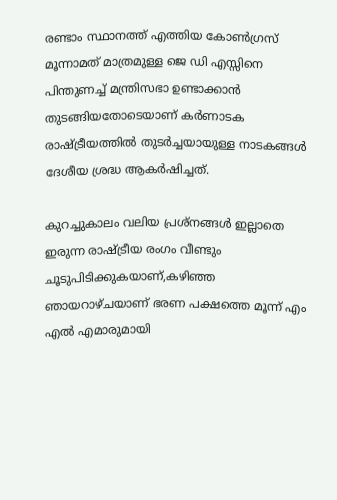രണ്ടാം സ്ഥാനത്ത് എത്തിയ കോണ്‍ഗ്രസ്‌ മൂന്നാമത് മാത്രമുള്ള ജെ ഡി എസ്സിനെ പിന്തുണച്ച് മന്ത്രിസഭാ ഉണ്ടാക്കാന്‍ തുടങ്ങിയതോടെയാണ് കര്‍ണാടക രാഷ്ട്രീയത്തില്‍ തുടര്‍ച്ചയായുള്ള നാടകങ്ങള്‍ ദേശീയ ശ്രദ്ധ ആകര്‍ഷിച്ചത്.

കുറച്ചുകാലം വലിയ പ്രശ്നങ്ങള്‍ ഇല്ലാതെ ഇരുന്ന രാഷ്ട്രീയ രംഗം വീണ്ടും ചൂടുപിടിക്കുകയാണ്,കഴിഞ്ഞ ഞായറാഴ്ചയാണ് ഭരണ പക്ഷത്തെ മൂന്ന് എം എല്‍ എമാരുമായി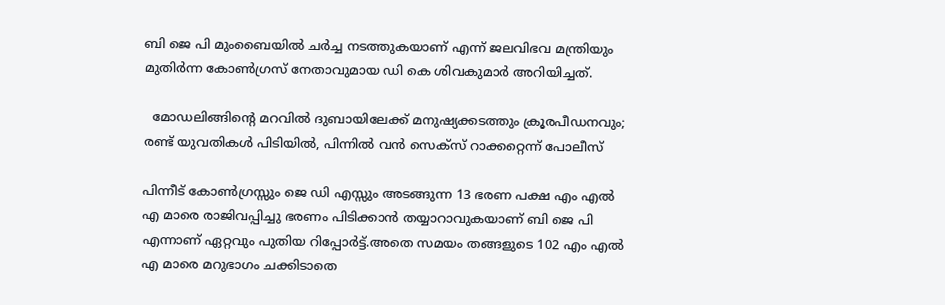ബി ജെ പി മുംബൈയില്‍ ചര്‍ച്ച നടത്തുകയാണ് എന്ന് ജലവിഭവ മന്ത്രിയും മുതിര്‍ന്ന കോണ്‍ഗ്രസ്‌ നേതാവുമായ ഡി കെ ശിവകുമാര്‍ അറിയിച്ചത്.

  മോഡലിങ്ങിന്റെ മറവിൽ ദുബായിലേക്ക് മനുഷ്യക്കടത്തും ക്രൂരപീഡനവും; രണ്ട് യുവതികൾ പിടിയിൽ, പിന്നിൽ വൻ സെക്സ് റാക്കറ്റെന്ന് പോലീസ്

പിന്നീട് കോണ്‍ഗ്രസ്സും ജെ ഡി എസ്സും അടങ്ങുന്ന 13 ഭരണ പക്ഷ എം എല്‍ എ മാരെ രാജിവപ്പിച്ചു ഭരണം പിടിക്കാന്‍ തയ്യാറാവുകയാണ്‌ ബി ജെ പി എന്നാണ് ഏറ്റവും പുതിയ റിപ്പോര്‍ട്ട്.അതെ സമയം തങ്ങളുടെ 102 എം എല്‍ എ മാരെ മറുഭാഗം ചക്കിടാതെ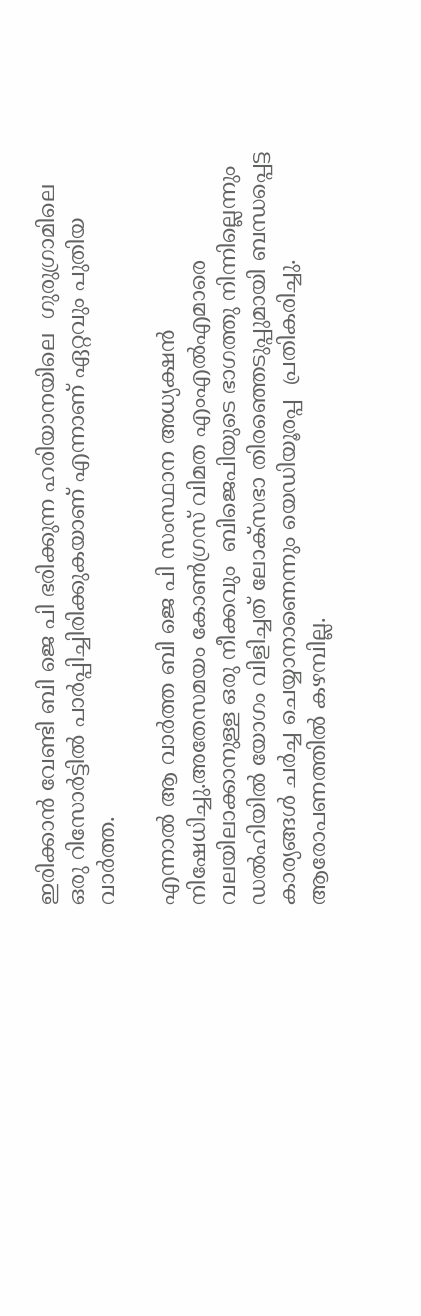ഇരിക്കാന്‍ വേണ്ടി ബി ജെ പി ഭരിക്കുന്ന ഹരിയാനയിലെ  ഗുരുഗ്രാമിലെ  ഒരു റിസോര്‍ട്ടില്‍ പാര്‍പ്പിച്ചിരിക്കുകയാണ് എന്നാണ് ഏറ്റവും പുതിയ വാര്‍ത്ത‍.

എന്നാല്‍ ആ വാര്‍ത്ത‍ ബി ജെ പി സംസ്ഥാന അധ്യക്ഷന്‍ നിഷേധിച്ചു.അതേസമയം കോൺഗ്രസ് വിമത എംഎൽഎമാരെ വലയിലാക്കാനുള്ള ഒരു നീക്കവും  ബിജെപിയുടെ ഭാഗത്തു നിന്നില്ലെന്നും ഡൽഹിയിൽ യോഗം വിളിച്ചത് ലോക്സഭാ തിരഞ്ഞെടുപ്പുമായി ബന്ധപ്പെട്ട കാര്യങ്ങള്‍ ചര്‍ച്ച ചെയ്യാനാണെന്നും യെഡിയൂരപ്പ  പ്രതികരിച്ചു.  ആരോപണത്തിൽ കഴമ്പില്ല.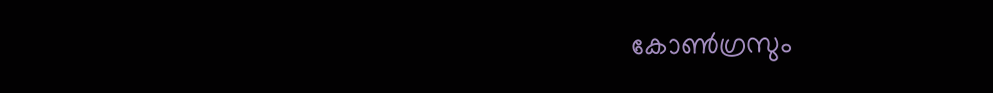കോൺഗ്രസും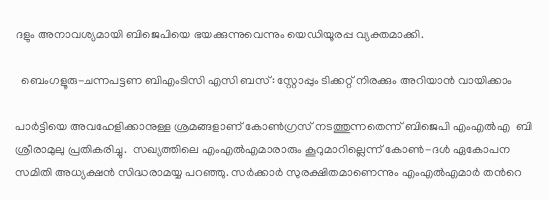ദളും അനാവശ്യമായി ബിജെപിയെ ഭയക്കുന്നുവെന്നും യെഡിയൂരപ്പ വ്യക്തമാക്കി.

  ബെംഗളൂരു-ചന്നപട്ടണ ബിഎംടിസി എസി ബസ്: സ്റ്റോപ്പും ടിക്കറ്റ് നിരക്കും അറിയാൻ വായിക്കാം

പാര്‍ട്ടിയെ അവഹേളിക്കാനുള്ള ശ്രമങ്ങളാണ് കോണ്‍ഗ്രസ് നടത്തുന്നതെന്ന് ബിജെപി എംഎൽഎ  ബി ശ്രീരാമുലു പ്രതികരിച്ചു.  സഖ്യത്തിലെ എംഎൽഎമാരാരും കൂറുമാറില്ലെന്ന് കോൺ-ദൾ ഏകോപന സമിതി അധ്യക്ഷൻ സിദ്ധരാമയ്യ പറഞ്ഞു. സര്‍ക്കാര്‍ സുരക്ഷിതമാണെന്നും എംഎല്‍എമാര്‍ തന്‍റെ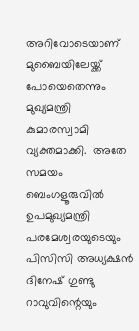അറിവോടെയാണ് മുബൈയിലേയ്ക്ക് പോയെതെന്നും മുഖ്യമന്ത്രി കുമാരസ്വാമി വ്യക്തമാക്കി.  അതേ സമയം ബെംഗളൂരുവിൽ ഉപമുഖ്യമന്ത്രി പരമേശ്വരയുടെയും പിസിസി അധ്യക്ഷൻ ദിനേഷ് ഗുണ്ടു റാവുവിന്റെയും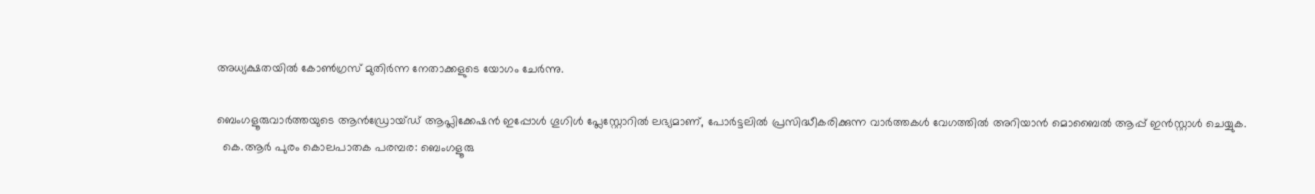അധ്യക്ഷതയിൽ കോൺഗ്രസ് മുതിർന്ന നേതാക്കളുടെ യോഗം ചേർന്നു.

ബെംഗളൂരുവാർത്തയുടെ ആൻഡ്രോയ്ഡ് ആപ്ലിക്കേഷൻ ഇപ്പോൾ ഗൂഗിൾ പ്ലേസ്റ്റോറിൽ ലഭ്യമാണ്, പോർട്ടലിൽ പ്രസിദ്ധീകരിക്കുന്ന വാർത്തകൾ വേഗത്തിൽ അറിയാൻ മൊബൈൽ ആപ്പ് ഇൻസ്റ്റാൾ ചെയ്യുക.
  കെ.ആർ പുരം കൊലപാതക പരമ്പര: ബെംഗളൂരു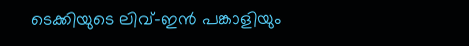ടെക്കിയുടെ ലിവ്-ഇൻ പങ്കാളിയും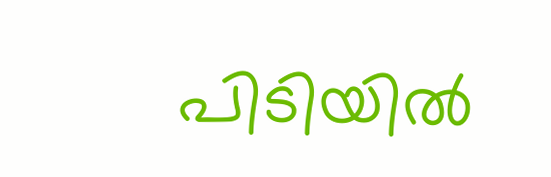പിടിയിൽ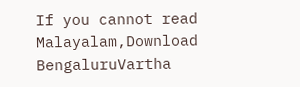If you cannot read Malayalam,Download BengaluruVartha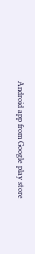Android app from Google play store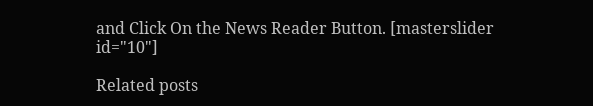and Click On the News Reader Button. [masterslider id="10"]

Related posts